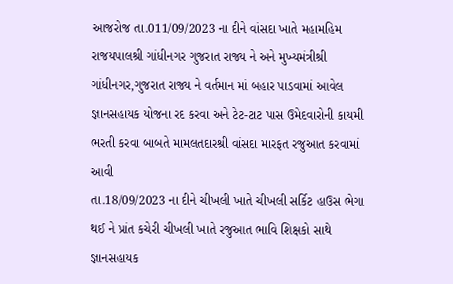આજરોજ તા.011/09/2023 ના દીને વાંસદા ખાતે મહામહિમ રાજયપાલશ્રી ગાંધીનગર ગુજરાત રાજ્ય ને અને મુખ્યમંત્રીશ્રી ગાંધીનગર,ગુજરાત રાજ્ય ને વર્તમાન માં બહાર પાડવામાં આવેલ જ્ઞાનસહાયક યોજના રદ કરવા અને ટેટ-ટાટ પાસ ઉમેદવારોની કાયમી ભરતી કરવા બાબતે મામલતદારશ્રી વાંસદા મારફત રજુઆત કરવામાં આવી
તા.18/09/2023 ના દીને ચીખલી ખાતે ચીખલી સર્કિટ હાઉસ ભેગા થઈ ને પ્રાંત કચેરી ચીખલી ખાતે રજુઆત ભાવિ શિક્ષકો સાથે જ્ઞાનસહાયક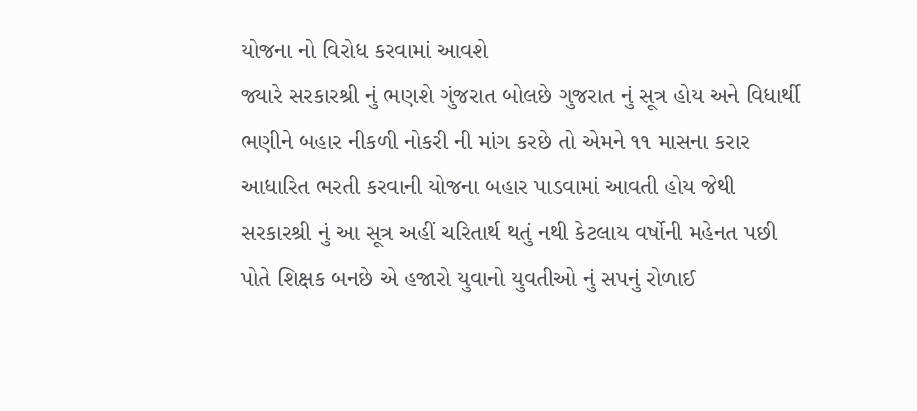યોજના નો વિરોધ કરવામાં આવશે
જ્યારે સરકારશ્રી નું ભણશે ગુંજરાત બોલછે ગુજરાત નું સૂત્ર હોય અને વિધાર્થી ભણીને બહાર નીકળી નોકરી ની માંગ કરછે તો એમને ૧૧ માસના કરાર આધારિત ભરતી કરવાની યોજના બહાર પાડવામાં આવતી હોય જેથી સરકારશ્રી નું આ સૂત્ર અહીં ચરિતાર્થ થતું નથી કેટલાય વર્ષોની મહેનત પછી પોતે શિક્ષક બનછે એ હજારો યુવાનો યુવતીઓ નું સપનું રોળાઈ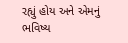રહ્યું હોય અને એમનું ભવિષ્ય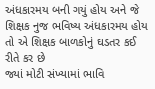અંધકારમય બની ગયું હોય અને જે શિક્ષક નુજ ભવિષ્ય અંધકારમય હોય તો એ શિક્ષક બાળકોનું ઘડતર કઈ રીતે કર છે
જ્યાં મોટી સંખ્યામાં ભાવિ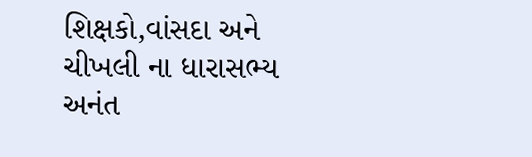શિક્ષકો,વાંસદા અને ચીખલી ના ધારાસભ્ય અનંત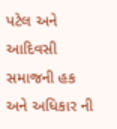પટેલ અને આદિવસી સમાજની હક અને અધિકાર ની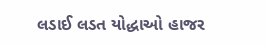લડાઈ લડત યોદ્ધાઓ હાજર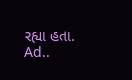રહ્યા હતા.
Ad..